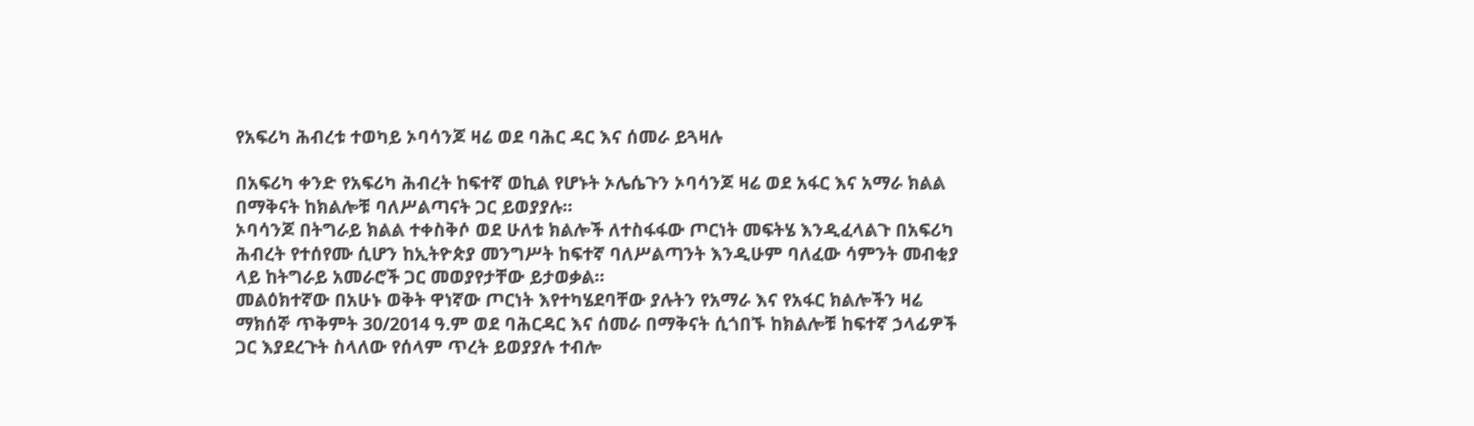የአፍሪካ ሕብረቱ ተወካይ ኦባሳንጆ ዛሬ ወደ ባሕር ዳር እና ሰመራ ይጓዛሉ

በአፍሪካ ቀንድ የአፍሪካ ሕብረት ከፍተኛ ወኪል የሆኑት ኦሌሴጉን ኦባሳንጆ ዛሬ ወደ አፋር እና አማራ ክልል በማቅናት ከክልሎቹ ባለሥልጣናት ጋር ይወያያሉ።
ኦባሳንጆ በትግራይ ክልል ተቀስቅሶ ወደ ሁለቱ ክልሎች ለተስፋፋው ጦርነት መፍትሄ እንዲፈላልጉ በአፍሪካ ሕብረት የተሰየሙ ሲሆን ከኢትዮጵያ መንግሥት ከፍተኛ ባለሥልጣንት እንዲሁም ባለፈው ሳምንት መብቂያ ላይ ከትግራይ አመራሮች ጋር መወያየታቸው ይታወቃል።
መልዕክተኛው በአሁኑ ወቅት ዋነኛው ጦርነት እየተካሄደባቸው ያሉትን የአማራ እና የአፋር ክልሎችን ዛሬ ማክሰኞ ጥቅምት 30/2014 ዓ.ም ወደ ባሕርዳር እና ሰመራ በማቅናት ሲጎበኙ ከክልሎቹ ከፍተኛ ኃላፊዎች ጋር እያደረጉት ስላለው የሰላም ጥረት ይወያያሉ ተብሎ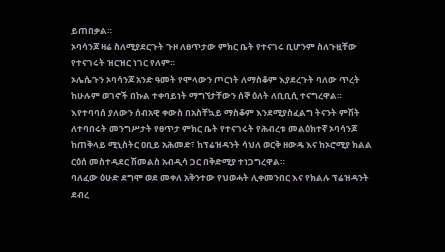ይጠበቃል።
ኦባሳንጆ ዛሬ ስለሚያደርጉት ጉዞ ለፀጥታው ምክር ቤት የተናገሩ ቢሆንም ስለጉዟቸው የተናገሩት ዝርዝር ነገር የለም።
ኦሌሴጉን ኦባሳንጆ አንድ ዓመት የሞላውን ጦርነት ለማስቆም እያደረጉት ባለው ጥረት ከሁሉም ወገኖች በኩል ተቀባይነት ማግኘታቸውን ሰኞ ዕለት ለቢቢሲ ተናግረዋል።
እየተባባሰ ያለውን ሰብአዊ ቀውስ በአስቸኳይ ማስቆም እንደሚያስፈልግ ትናንት ምሽት ለተባበሩት መንግሥታት የፀጥታ ምክር ቤት የተናገሩት የሕብረቱ መልዕክተኛ ኦባሳንጆ ከጠቅላይ ሚኒስትር ዐቢይ አሕመድ፣ ከፕሬዝዳንት ሳህለ ወርቅ ዘውዴ እና ከኦሮሚያ ክልል ርዕሰ መስተዳደር ሽመልስ አብዲሳ ጋር በቅድሚያ ተነጋግረዋል።
ባለፈው ዕሁድ ደግሞ ወደ መቀለ አቅንተው የህወሓት ሊቀመንበር እና የክልሉ ፕሬዝዳንት ደብረ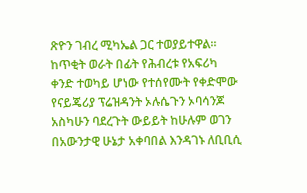ጽዮን ገብረ ሚካኤል ጋር ተወያይተዋል።
ከጥቂት ወራት በፊት የሕብረቱ የአፍሪካ ቀንድ ተወካይ ሆነው የተሰየሙት የቀድሞው የናይጄሪያ ፕሬዝዳንት ኦሉሴጉን ኦባሳንጆ አስካሁን ባደረጉት ውይይት ከሁሉም ወገን በአውንታዊ ሁኔታ አቀባበል እንዳገኑ ለቢቢሲ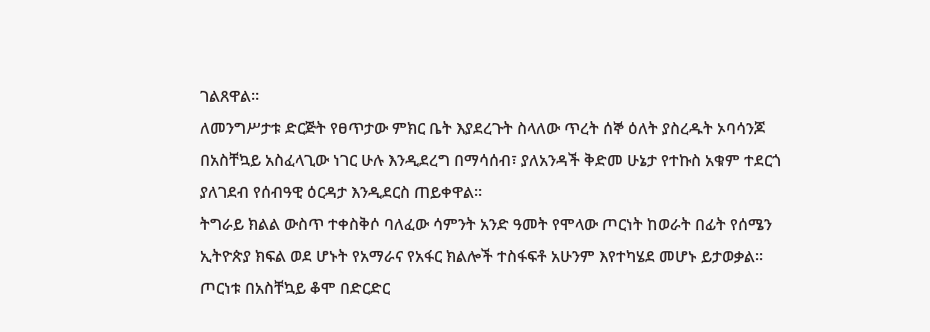ገልጸዋል።
ለመንግሥታቱ ድርጅት የፀጥታው ምክር ቤት እያደረጉት ስላለው ጥረት ሰኞ ዕለት ያስረዱት ኦባሳንጆ በአስቸኳይ አስፈላጊው ነገር ሁሉ እንዲደረግ በማሳሰብ፣ ያለአንዳች ቅድመ ሁኔታ የተኩስ አቁም ተደርጎ ያለገደብ የሰብዓዊ ዕርዳታ እንዲደርስ ጠይቀዋል።
ትግራይ ክልል ውስጥ ተቀስቅሶ ባለፈው ሳምንት አንድ ዓመት የሞላው ጦርነት ከወራት በፊት የሰሜን ኢትዮጵያ ክፍል ወደ ሆኑት የአማራና የአፋር ክልሎች ተስፋፍቶ አሁንም እየተካሄደ መሆኑ ይታወቃል።
ጦርነቱ በአስቸኳይ ቆሞ በድርድር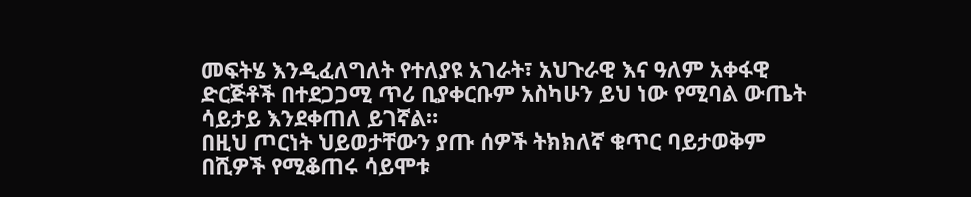መፍትሄ እንዲፈለግለት የተለያዩ አገራት፣ አህጉራዊ እና ዓለም አቀፋዊ ድርጅቶች በተደጋጋሚ ጥሪ ቢያቀርቡም አስካሁን ይህ ነው የሚባል ውጤት ሳይታይ እንደቀጠለ ይገኛል።
በዚህ ጦርነት ህይወታቸውን ያጡ ሰዎች ትክክለኛ ቁጥር ባይታወቅም በሺዎች የሚቆጠሩ ሳይሞቱ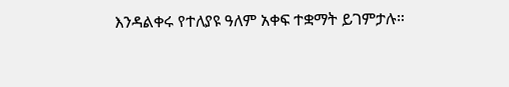እንዳልቀሩ የተለያዩ ዓለም አቀፍ ተቋማት ይገምታሉ።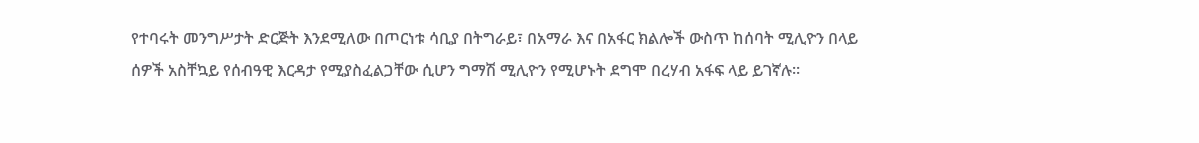የተባሩት መንግሥታት ድርጅት እንደሚለው በጦርነቱ ሳቢያ በትግራይ፣ በአማራ እና በአፋር ክልሎች ውስጥ ከሰባት ሚሊዮን በላይ ሰዎች አስቸኳይ የሰብዓዊ እርዳታ የሚያስፈልጋቸው ሲሆን ግማሽ ሚሊዮን የሚሆኑት ደግሞ በረሃብ አፋፍ ላይ ይገኛሉ።